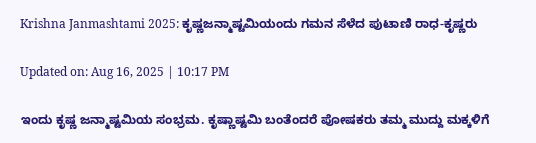Krishna Janmashtami 2025: ಕೃಷ್ಣಜನ್ಮಾಷ್ಟಮಿಯಂದು ಗಮನ ಸೆಳೆದ ಪುಟಾಣಿ ರಾಧ-ಕೃಷ್ಣರು

Updated on: Aug 16, 2025 | 10:17 PM

ಇಂದು ಕೃಷ್ಣ ಜನ್ಮಾಷ್ಟಮಿಯ ಸಂಭ್ರಮ. ಕೃಷ್ಣಾಷ್ಟಮಿ ಬಂತೆಂದರೆ ಪೋಷಕರು ತಮ್ಮ ಮುದ್ದು ಮಕ್ಕಳಿಗೆ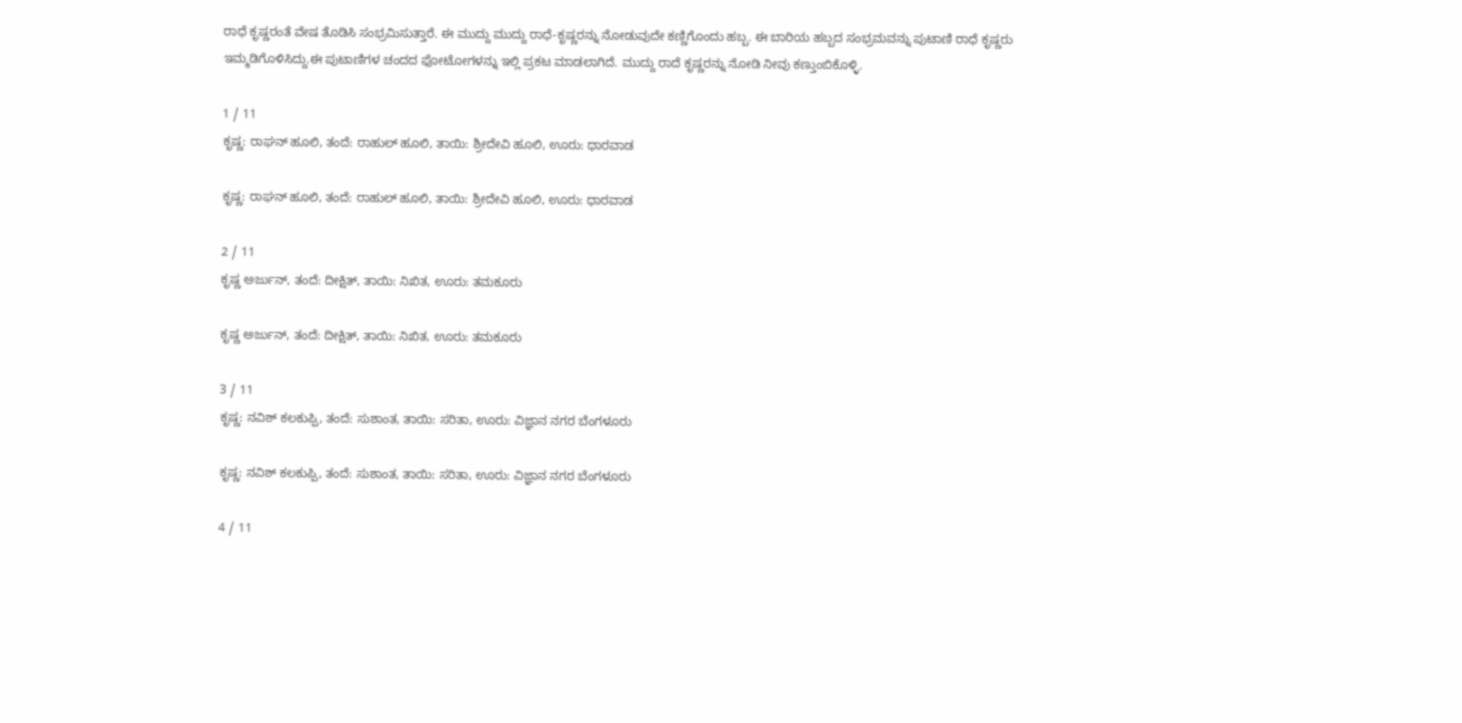ರಾಧೆ ಕೃಷ್ಣರಂತೆ ವೇಷ ತೊಡಿಸಿ ಸಂಭ್ರಮಿಸುತ್ತಾರೆ. ಈ ಮುದ್ದು ಮುದ್ದು ರಾಧೆ-ಕೃಷ್ಣರನ್ನು ನೋಡುವುದೇ ಕಣ್ಣಿಗೊಂದು ಹಬ್ಬ. ಈ ಬಾರಿಯ ಹಬ್ಬದ ಸಂಭ್ರಮವನ್ನು ಪುಟಾಣಿ ರಾಧೆ ಕೃಷ್ಣರು ಇಮ್ಮಡಿಗೊಳಿಸಿದ್ದು.ಈ ಪುಟಾಣಿಗಳ ಚಂದದ ಫೋಟೋಗಳನ್ನು ಇಲ್ಲಿ ಪ್ರಕಟ ಮಾಡಲಾಗಿದೆ. ಮುದ್ದು ರಾದೆ ಕೃಷ್ಣರನ್ನು ನೋಡಿ ನೀವು ಕಣ್ತುಂಬಿಕೊಳ್ಳಿ.

1 / 11
ಕೃಷ್ಣ: ರಾಘನ್‌ ಹೂಲಿ, ತಂದೆ: ರಾಹುಲ್‌ ಹೂಲಿ, ತಾಯಿ: ಶ್ರೀದೇವಿ ಹೂಲಿ, ಊರು: ಧಾರವಾಡ

ಕೃಷ್ಣ: ರಾಘನ್‌ ಹೂಲಿ, ತಂದೆ: ರಾಹುಲ್‌ ಹೂಲಿ, ತಾಯಿ: ಶ್ರೀದೇವಿ ಹೂಲಿ, ಊರು: ಧಾರವಾಡ

2 / 11
ಕೃಷ್ಣ ಅರ್ಜುನ್‌, ತಂದೆ: ದೀಕ್ಷಿತ್‌, ತಾಯಿ: ನಿಖಿತ, ಊರು: ತಮಕೂರು

ಕೃಷ್ಣ ಅರ್ಜುನ್‌, ತಂದೆ: ದೀಕ್ಷಿತ್‌, ತಾಯಿ: ನಿಖಿತ, ಊರು: ತಮಕೂರು

3 / 11
ಕೃಷ್ಣ: ನವಿಶ್‌ ಕಲಕುಪ್ಪಿ, ತಂದೆ: ಸುಶಾಂತ, ತಾಯಿ: ಸರಿತಾ, ಊರು: ವಿಜ್ಞಾನ ನಗರ ಬೆಂಗಳೂರು

ಕೃಷ್ಣ: ನವಿಶ್‌ ಕಲಕುಪ್ಪಿ, ತಂದೆ: ಸುಶಾಂತ, ತಾಯಿ: ಸರಿತಾ, ಊರು: ವಿಜ್ಞಾನ ನಗರ ಬೆಂಗಳೂರು

4 / 11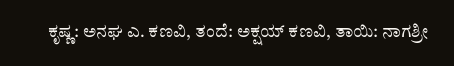ಕೃಷ್ಣ: ಅನಘ ಎ. ಕಣವಿ, ತಂದೆ: ಅಕ್ಷಯ್‌ ಕಣವಿ, ತಾಯಿ: ನಾಗಶ್ರೀ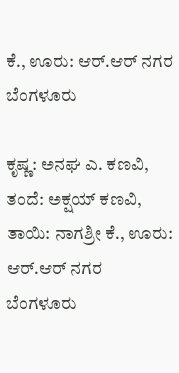ಕೆ., ಊರು: ಆರ್.ಆರ್‌ ನಗರ ಬೆಂಗಳೂರು

ಕೃಷ್ಣ: ಅನಘ ಎ. ಕಣವಿ, ತಂದೆ: ಅಕ್ಷಯ್‌ ಕಣವಿ, ತಾಯಿ: ನಾಗಶ್ರೀ ಕೆ., ಊರು: ಆರ್.ಆರ್‌ ನಗರ ಬೆಂಗಳೂರು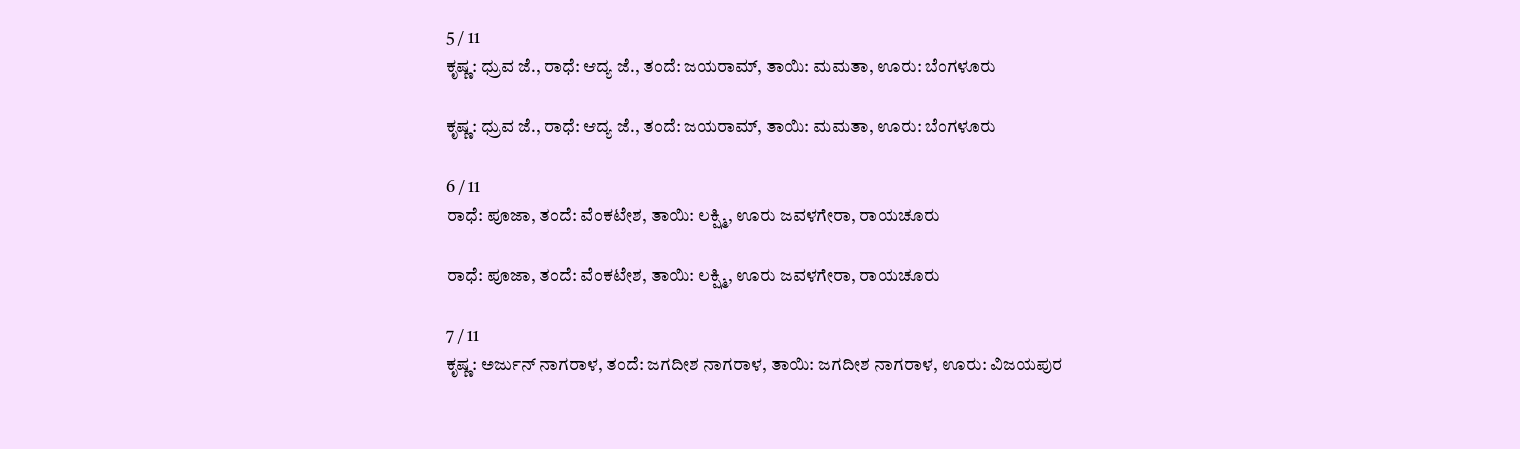5 / 11
ಕೃಷ್ಣ: ಧ್ರುವ ಜೆ., ರಾಧೆ: ಆದ್ಯ ಜೆ., ತಂದೆ: ಜಯರಾಮ್‌, ತಾಯಿ: ಮಮತಾ, ಊರು: ಬೆಂಗಳೂರು

ಕೃಷ್ಣ: ಧ್ರುವ ಜೆ., ರಾಧೆ: ಆದ್ಯ ಜೆ., ತಂದೆ: ಜಯರಾಮ್‌, ತಾಯಿ: ಮಮತಾ, ಊರು: ಬೆಂಗಳೂರು

6 / 11
ರಾಧೆ: ಪೂಜಾ, ತಂದೆ: ವೆಂಕಟೇಶ, ತಾಯಿ: ಲಕ್ಷ್ಮಿ, ಊರು ಜವಳಗೇರಾ, ರಾಯಚೂರು

ರಾಧೆ: ಪೂಜಾ, ತಂದೆ: ವೆಂಕಟೇಶ, ತಾಯಿ: ಲಕ್ಷ್ಮಿ, ಊರು ಜವಳಗೇರಾ, ರಾಯಚೂರು

7 / 11
ಕೃಷ್ಣ: ಅರ್ಜುನ್‌ ನಾಗರಾಳ, ತಂದೆ: ಜಗದೀಶ ನಾಗರಾಳ, ತಾಯಿ: ಜಗದೀಶ ನಾಗರಾಳ, ಊರು: ವಿಜಯಪುರ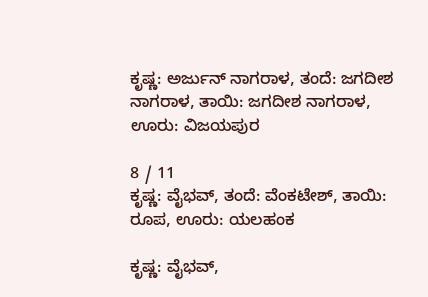ಕೃಷ್ಣ: ಅರ್ಜುನ್‌ ನಾಗರಾಳ, ತಂದೆ: ಜಗದೀಶ ನಾಗರಾಳ, ತಾಯಿ: ಜಗದೀಶ ನಾಗರಾಳ, ಊರು: ವಿಜಯಪುರ

8 / 11
ಕೃಷ್ಣ: ವೈಭವ್‌, ತಂದೆ: ವೆಂಕಟೇಶ್‌, ತಾಯಿ: ರೂಪ, ಊರು: ಯಲಹಂಕ

ಕೃಷ್ಣ: ವೈಭವ್‌,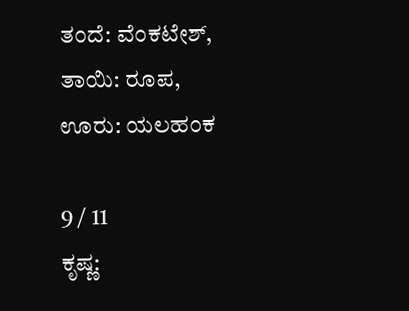ತಂದೆ: ವೆಂಕಟೇಶ್‌, ತಾಯಿ: ರೂಪ, ಊರು: ಯಲಹಂಕ

9 / 11
ಕೃಷ್ಣ: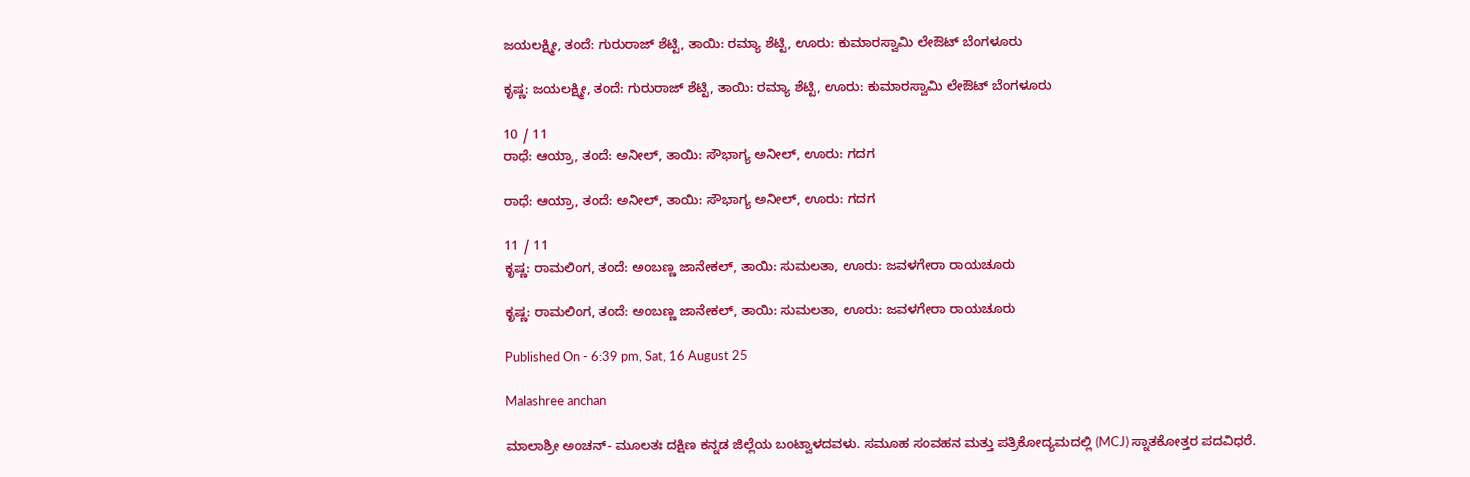ಜಯಲಕ್ಷ್ಮೀ, ತಂದೆ: ಗುರುರಾಜ್‌ ಶೆಟ್ಟಿ, ತಾಯಿ: ರಮ್ಯಾ ಶೆಟ್ಟಿ, ಊರು: ಕುಮಾರಸ್ವಾಮಿ ಲೇಔಟ್‌ ಬೆಂಗಳೂರು

ಕೃಷ್ಣ: ಜಯಲಕ್ಷ್ಮೀ, ತಂದೆ: ಗುರುರಾಜ್‌ ಶೆಟ್ಟಿ, ತಾಯಿ: ರಮ್ಯಾ ಶೆಟ್ಟಿ, ಊರು: ಕುಮಾರಸ್ವಾಮಿ ಲೇಔಟ್‌ ಬೆಂಗಳೂರು

10 / 11
ರಾಧೆ: ಆಯ್ರಾ, ತಂದೆ: ಅನೀಲ್‌, ತಾಯಿ: ಸೌಭಾಗ್ಯ ಅನೀಲ್‌, ಊರು: ಗದಗ

ರಾಧೆ: ಆಯ್ರಾ, ತಂದೆ: ಅನೀಲ್‌, ತಾಯಿ: ಸೌಭಾಗ್ಯ ಅನೀಲ್‌, ಊರು: ಗದಗ

11 / 11
ಕೃಷ್ಣ: ರಾಮಲಿಂಗ, ತಂದೆ: ಅಂಬಣ್ಣ ಜಾನೇಕಲ್‌, ತಾಯಿ: ಸುಮಲತಾ, ಊರು: ಜವಳಗೇರಾ ರಾಯಚೂರು

ಕೃಷ್ಣ: ರಾಮಲಿಂಗ, ತಂದೆ: ಅಂಬಣ್ಣ ಜಾನೇಕಲ್‌, ತಾಯಿ: ಸುಮಲತಾ, ಊರು: ಜವಳಗೇರಾ ರಾಯಚೂರು

Published On - 6:39 pm, Sat, 16 August 25

Malashree anchan

ಮಾಲಾಶ್ರೀ ಅಂಚನ್- ಮೂಲತಃ ದಕ್ಷಿಣ ಕನ್ನಡ ಜಿಲ್ಲೆಯ ಬಂಟ್ವಾಳದವಳು. ಸಮೂಹ ಸಂವಹನ ಮತ್ತು ಪತ್ರಿಕೋದ್ಯಮದಲ್ಲಿ (MCJ) ಸ್ನಾತಕೋತ್ತರ ಪದವಿಧರೆ.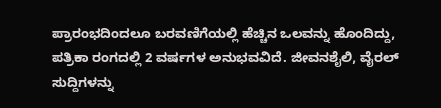ಪ್ರಾರಂಭದಿಂದಲೂ ಬರವಣಿಗೆಯಲ್ಲಿ ಹೆಚ್ಚಿನ ಒಲವನ್ನು ಹೊಂದಿದ್ದು, ಪತ್ರಿಕಾ ರಂಗದಲ್ಲಿ 2 ವರ್ಷಗಳ ಅನುಭವವಿದೆ. ಜೀವನಶೈಲಿ, ವೈರಲ್ ಸುದ್ದಿಗಳನ್ನು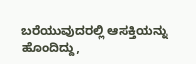ಬರೆಯುವುದರಲ್ಲಿ ಆಸಕ್ತಿಯನ್ನು ಹೊಂದಿದ್ದು,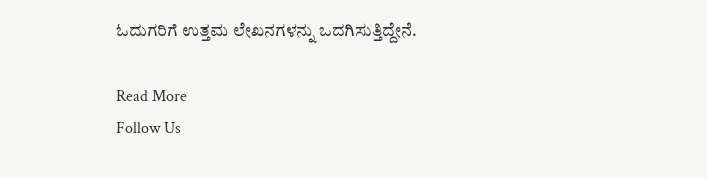ಓದುಗರಿಗೆ ಉತ್ತಮ ಲೇಖನಗಳನ್ನು ಒದಗಿಸುತ್ತಿದ್ದೇನೆ.

Read More
Follow Us